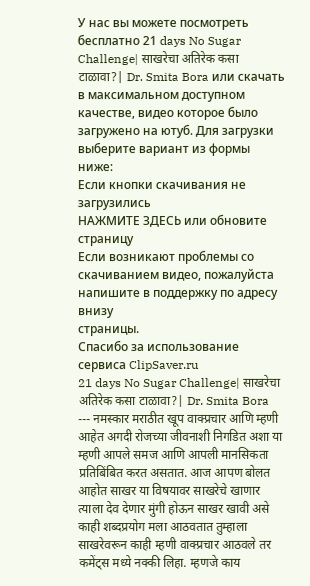У нас вы можете посмотреть бесплатно 21 days No Sugar Challenge| साखरेचा अतिरेक कसा टाळावा?| Dr. Smita Bora или скачать в максимальном доступном качестве, видео которое было загружено на ютуб. Для загрузки выберите вариант из формы ниже:
Если кнопки скачивания не
загрузились
НАЖМИТЕ ЗДЕСЬ или обновите страницу
Если возникают проблемы со скачиванием видео, пожалуйста напишите в поддержку по адресу внизу
страницы.
Спасибо за использование сервиса ClipSaver.ru
21 days No Sugar Challenge| साखरेचा अतिरेक कसा टाळावा?| Dr. Smita Bora --- नमस्कार मराठीत खूप वाक्प्रचार आणि म्हणी आहेत अगदी रोजच्या जीवनाशी निगडित अशा या म्हणी आपले समज आणि आपली मानसिकता प्रतिबिंबित करत असतात. आज आपण बोलत आहोत साखर या विषयावर साखरेचे खाणार त्याला देव देणार मुंगी होऊन साखर खावी असे काही शब्दप्रयोग मला आठवतात तुम्हाला साखरेवरून काही म्हणी वाक्प्रचार आठवले तर कमेंट्स मध्ये नक्की लिहा. म्हणजे काय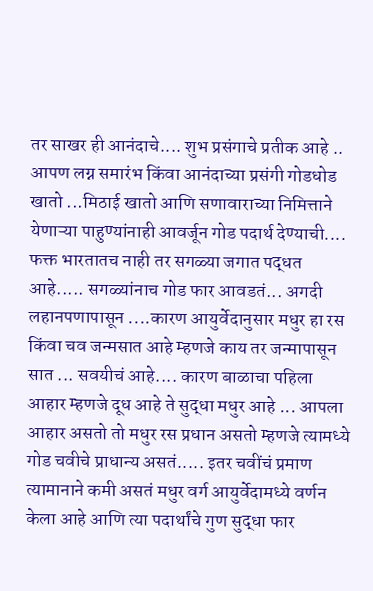तर साखर ही आनंदाचे.... शुभ प्रसंगाचे प्रतीक आहे .. आपण लग्न समारंभ किंवा आनंदाच्या प्रसंगी गोडधोड खातो ...मिठाई खातो आणि सणावाराच्या निमित्ताने येणाऱ्या पाहुण्यांनाही आवर्जून गोड पदार्थ देण्याची.... फक्त भारतातच नाही तर सगळ्या जगात पद्धत आहे..... सगळ्यांनाच गोड फार आवडतं... अगदी लहानपणापासून ....कारण आयुर्वेदानुसार मधुर हा रस किंवा चव जन्मसात आहे म्हणजे काय तर जन्मापासून सात ... सवयीचं आहे.... कारण बाळाचा पहिला आहार म्हणजे दूध आहे ते सुद्धा मधुर आहे ... आपला आहार असतो तो मधुर रस प्रधान असतो म्हणजे त्यामध्ये गोड चवीचे प्राधान्य असतं..... इतर चवींचं प्रमाण त्यामानाने कमी असतं मधुर वर्ग आयुर्वेदामध्ये वर्णन केला आहे आणि त्या पदार्थांचे गुण सुद्धा फार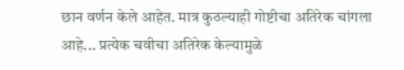छान वर्णन केले आहेत. मात्र कुठल्याही गोष्टीचा अतिरेक चांगला आहे... प्रत्येक चवीचा अतिरेक केल्यामुळे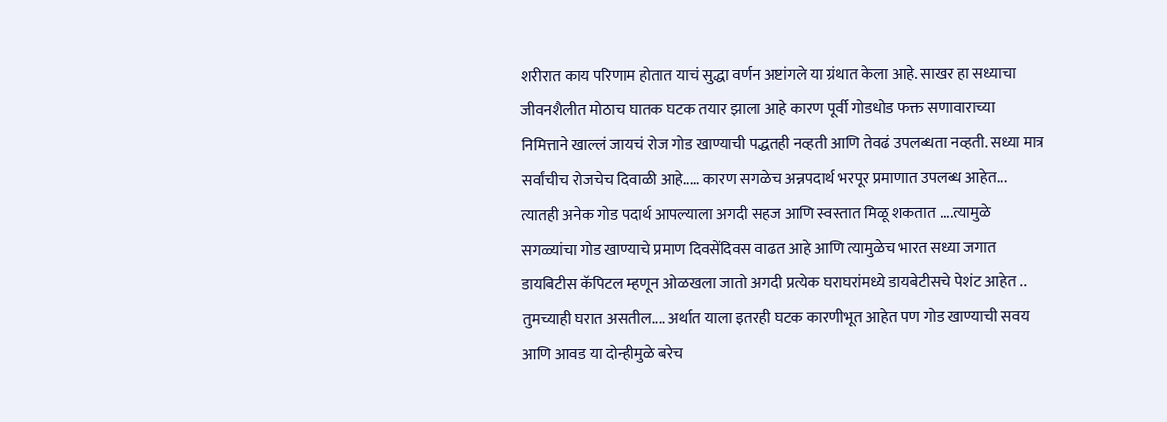शरीरात काय परिणाम होतात याचं सुद्धा वर्णन अष्टांगले या ग्रंथात केला आहे. साखर हा सध्याचा जीवनशैलीत मोठाच घातक घटक तयार झाला आहे कारण पूर्वी गोडधोड फक्त सणावाराच्या निमित्ताने खाल्लं जायचं रोज गोड खाण्याची पद्धतही नव्हती आणि तेवढं उपलब्धता नव्हती. सध्या मात्र सर्वांचीच रोजचेच दिवाळी आहे..... कारण सगळेच अन्नपदार्थ भरपूर प्रमाणात उपलब्ध आहेत... त्यातही अनेक गोड पदार्थ आपल्याला अगदी सहज आणि स्वस्तात मिळू शकतात ....त्यामुळे सगळ्यांचा गोड खाण्याचे प्रमाण दिवसेंदिवस वाढत आहे आणि त्यामुळेच भारत सध्या जगात डायबिटीस कॅपिटल म्हणून ओळखला जातो अगदी प्रत्येक घराघरांमध्ये डायबेटीसचे पेशंट आहेत .. तुमच्याही घरात असतील.... अर्थात याला इतरही घटक कारणीभूत आहेत पण गोड खाण्याची सवय आणि आवड या दोन्हीमुळे बरेच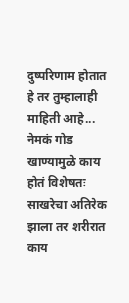दुष्परिणाम होतात हे तर तुम्हालाही माहिती आहे... नेमकं गोड खाण्यामुळे काय होतं विशेषतः साखरेचा अतिरेक झाला तर शरीरात काय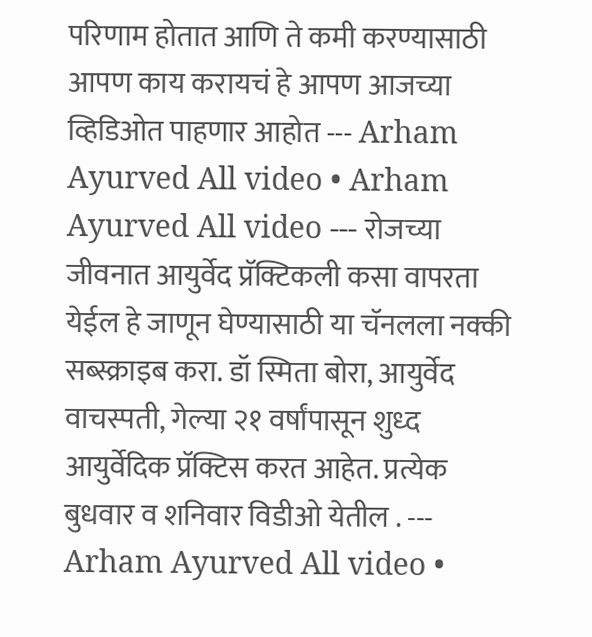परिणाम होतात आणि ते कमी करण्यासाठी आपण काय करायचं हे आपण आजच्या व्हिडिओत पाहणार आहोत --- Arham Ayurved All video • Arham Ayurved All video --- रोजच्या जीवनात आयुर्वेद प्रॅक्टिकली कसा वापरता येईल हे जाणून घेण्यासाठी या चॅनलला नक्की सब्स्क्राइब करा. डॉ स्मिता बोरा, आयुर्वेद वाचस्पती, गेल्या २१ वर्षांपासून शुध्द आयुर्वेदिक प्रॅक्टिस करत आहेत. प्रत्येक बुधवार व शनिवार विडीओ येतील . --- Arham Ayurved All video •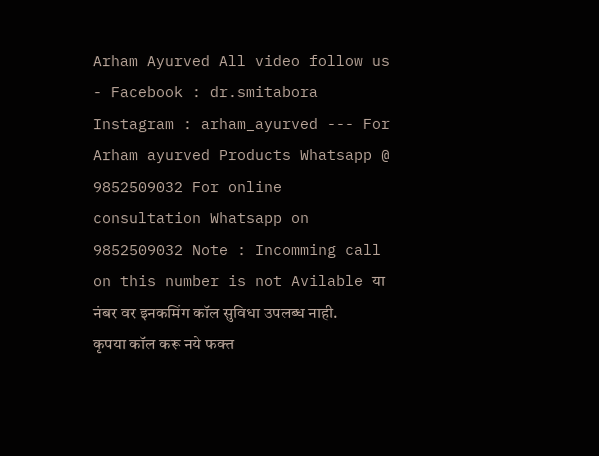Arham Ayurved All video follow us - Facebook : dr.smitabora Instagram : arham_ayurved --- For Arham ayurved Products Whatsapp @ 9852509032 For online consultation Whatsapp on 9852509032 Note : Incomming call on this number is not Avilable या नंबर वर इनकमिंग कॉल सुविधा उपलब्ध नाही. कृपया कॉल करू नये फक्त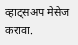व्हाट्सअप मेसेज करावा.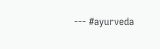--- #ayurveda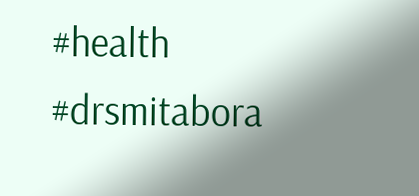#health #drsmitabora